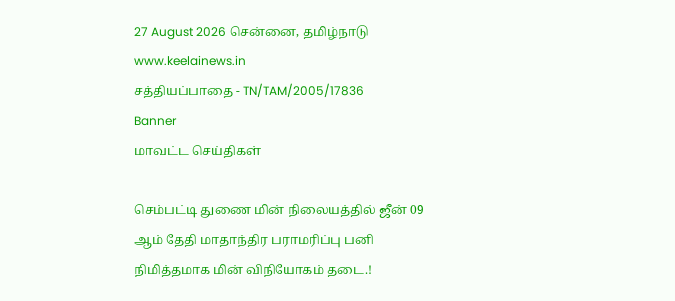27 August 2026 சென்னை, தமிழ்நாடு
www.keelainews.in
சத்தியப்பாதை - TN/TAM/2005/17836
Banner
மாவட்ட செய்திகள்

செம்பட்டி துணை மின் நிலையத்தில் ஜீன் 09 ஆம் தேதி மாதாந்திர பராமரிப்பு பனி நிமித்தமாக மின் விநியோகம் தடை.!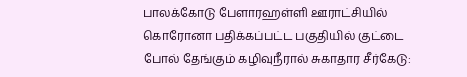பாலக்கோடு பேளாரஹள்ளி ஊராட்சியில் கொரோனா பதிக்கப்பட்ட பகுதியில் குட்டை போல் தேங்கும் கழிவுநீரால் சுகாதார சீர்கேடு: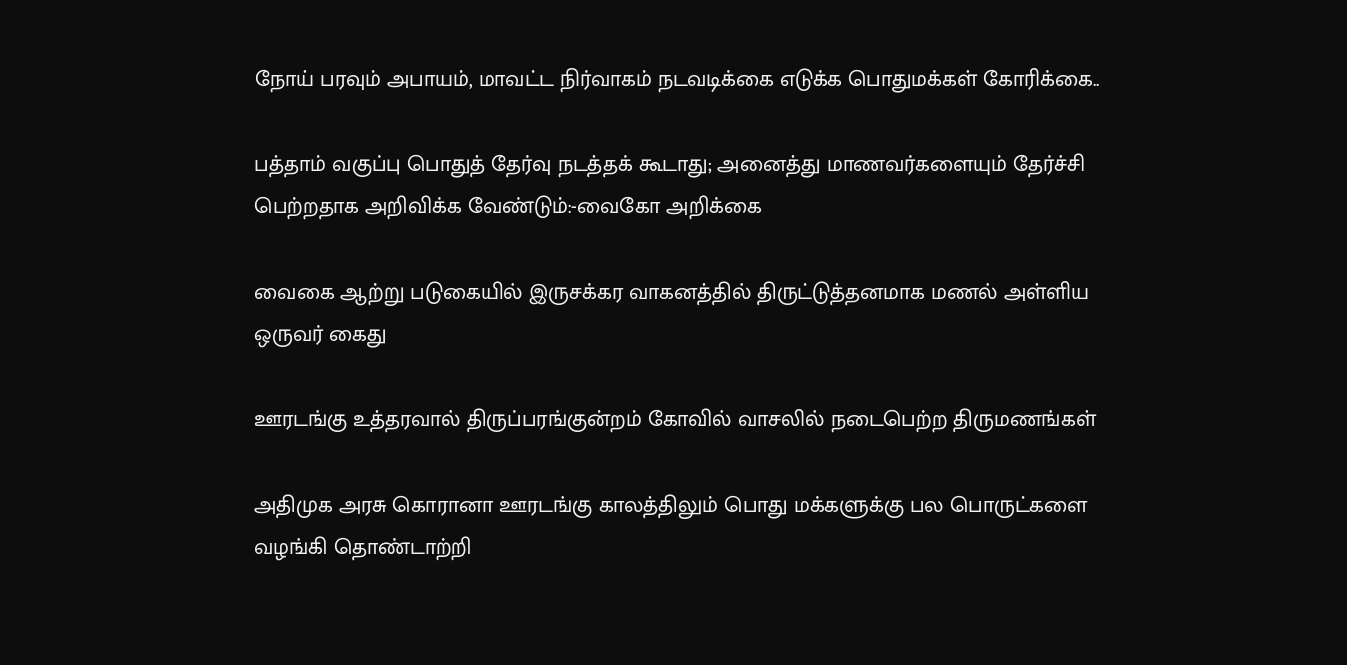நோய் பரவும் அபாயம், மாவட்ட நிர்வாகம் நடவடிக்கை எடுக்க பொதுமக்கள் கோரிக்கை..

பத்தாம் வகுப்பு பொதுத் தேர்வு நடத்தக் கூடாது; அனைத்து மாணவர்களையும் தேர்ச்சி பெற்றதாக அறிவிக்க வேண்டும்:-வைகோ அறிக்கை

வைகை ஆற்று படுகையில் இருசக்கர வாகனத்தில் திருட்டுத்தனமாக மணல் அள்ளிய ஒருவர் கைது

ஊரடங்கு உத்தரவால் திருப்பரங்குன்றம் கோவில் வாசலில் நடைபெற்ற திருமணங்கள்

அதிமுக அரசு கொரானா ஊரடங்கு காலத்திலும் பொது மக்களுக்கு பல பொருட்களை வழங்கி தொண்டாற்றி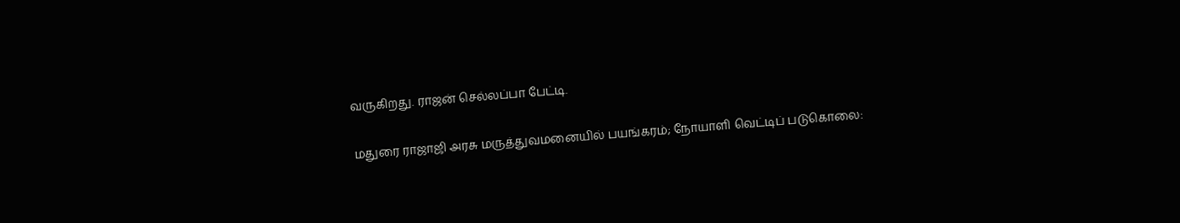வருகிறது. ராஜன் செல்லப்பா பேட்டி.

மதுரை ராஜாஜி அரசு மருத்துவமனையில் பயங்கரம்; நோயாளி வெட்டிப் படுகொலை: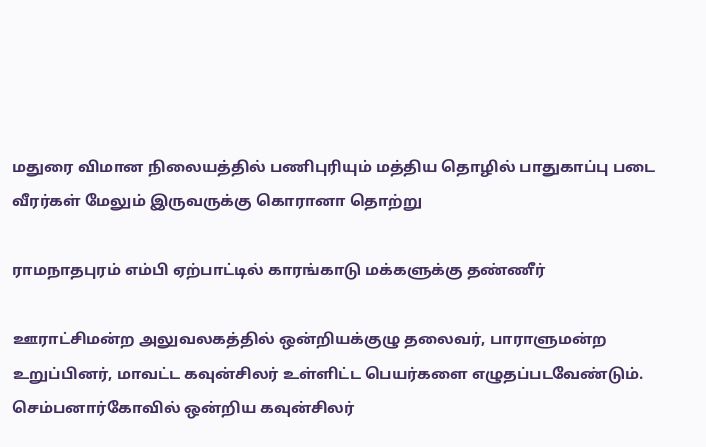மதுரை விமான நிலையத்தில் பணிபுரியும் மத்திய தொழில் பாதுகாப்பு படை வீரர்கள் மேலும் இருவருக்கு கொரானா தொற்று

ராமநாதபுரம் எம்பி ஏற்பாட்டில் காரங்காடு மக்களுக்கு தண்ணீர்

ஊராட்சிமன்ற அலுவலகத்தில் ஒன்றியக்குழு தலைவர், பாராளுமன்ற உறுப்பினர், மாவட்ட கவுன்சிலர் உள்ளிட்ட பெயர்களை எழுதப்படவேண்டும். செம்பனார்கோவில் ஒன்றிய கவுன்சிலர்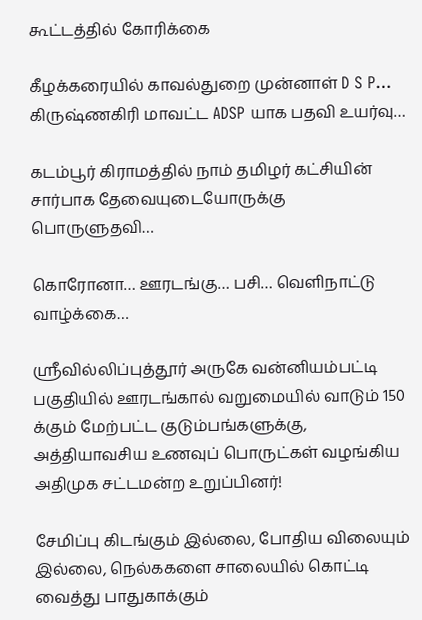கூட்டத்தில் கோரிக்கை

கீழக்கரையில் காவல்துறை முன்னாள் D S P… கிருஷ்ணகிரி மாவட்ட ADSP யாக பதவி உயர்வு…

கடம்பூர் கிராமத்தில் நாம் தமிழர் கட்சியின் சார்பாக தேவையுடையோருக்கு பொருளுதவி…

கொரோனா… ஊரடங்கு… பசி… வெளிநாட்டு வாழ்க்கை…

ஸ்ரீவில்லிப்புத்தூர் அருகே வன்னியம்பட்டி பகுதியில் ஊரடங்கால் வறுமையில் வாடும் 150 க்கும் மேற்பட்ட குடும்பங்களுக்கு, அத்தியாவசிய உணவுப் பொருட்கள் வழங்கிய அதிமுக சட்டமன்ற உறுப்பினர்!

சேமிப்பு கிடங்கும் இல்லை, போதிய விலையும் இல்லை, நெல்ககளை சாலையில் கொட்டி வைத்து பாதுகாக்கும்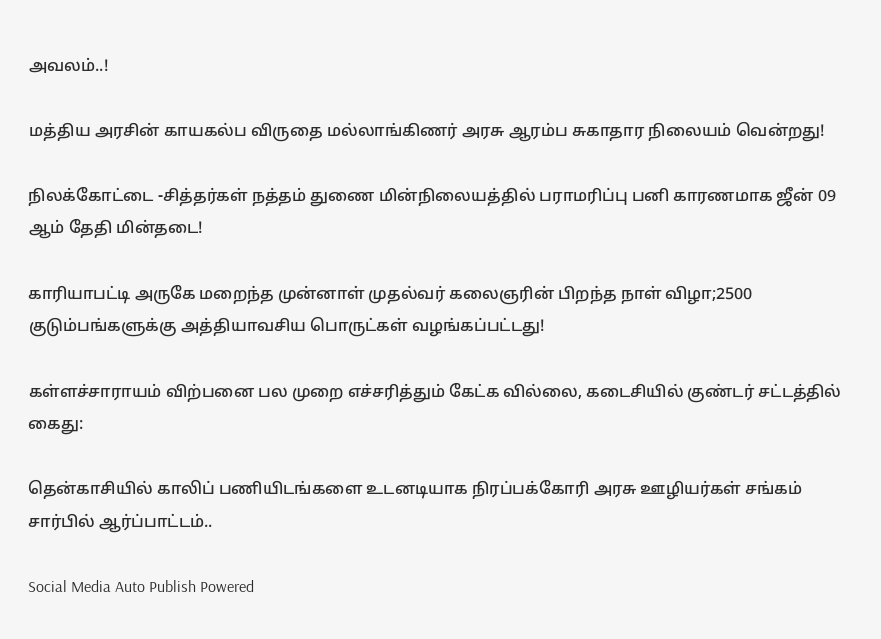அவலம்..!

மத்திய அரசின் காயகல்ப விருதை மல்லாங்கிணர் அரசு ஆரம்ப சுகாதார நிலையம் வென்றது!

நிலக்கோட்டை -சித்தர்கள் நத்தம் துணை மின்நிலையத்தில் பராமரிப்பு பனி காரணமாக ஜீன் 09 ஆம் தேதி மின்தடை!

காரியாபட்டி அருகே மறைந்த முன்னாள் முதல்வர் கலைஞரின் பிறந்த நாள் விழா;2500 குடும்பங்களுக்கு அத்தியாவசிய பொருட்கள் வழங்கப்பட்டது!

கள்ளச்சாராயம் விற்பனை பல முறை எச்சரித்தும் கேட்க வில்லை, கடைசியில் குண்டர் சட்டத்தில் கைது:

தென்காசியில் காலிப் பணியிடங்களை உடனடியாக நிரப்பக்கோரி அரசு ஊழியர்கள் சங்கம் சார்பில் ஆர்ப்பாட்டம்..

Social Media Auto Publish Powered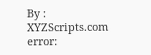By : XYZScripts.com
error: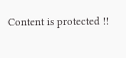Content is protected !!